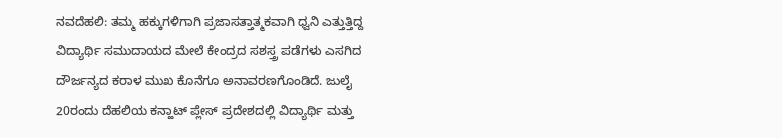ನವದೆಹಲಿ: ತಮ್ಮ ಹಕ್ಕುಗಳಿಗಾಗಿ ಪ್ರಜಾಸತ್ತಾತ್ಮಕವಾಗಿ ಧ್ವನಿ ಎತ್ತುತ್ತಿದ್ದ ವಿದ್ಯಾರ್ಥಿ ಸಮುದಾಯದ ಮೇಲೆ ಕೇಂದ್ರದ ಸಶಸ್ತ್ರ ಪಡೆಗಳು ಎಸಗಿದ ದೌರ್ಜನ್ಯದ ಕರಾಳ ಮುಖ ಕೊನೆಗೂ ಅನಾವರಣಗೊಂಡಿದೆ. ಜುಲೈ 20ರಂದು ದೆಹಲಿಯ ಕನ್ಹಾಟ್ ಪ್ಲೇಸ್ ಪ್ರದೇಶದಲ್ಲಿ ವಿದ್ಯಾರ್ಥಿ ಮತ್ತು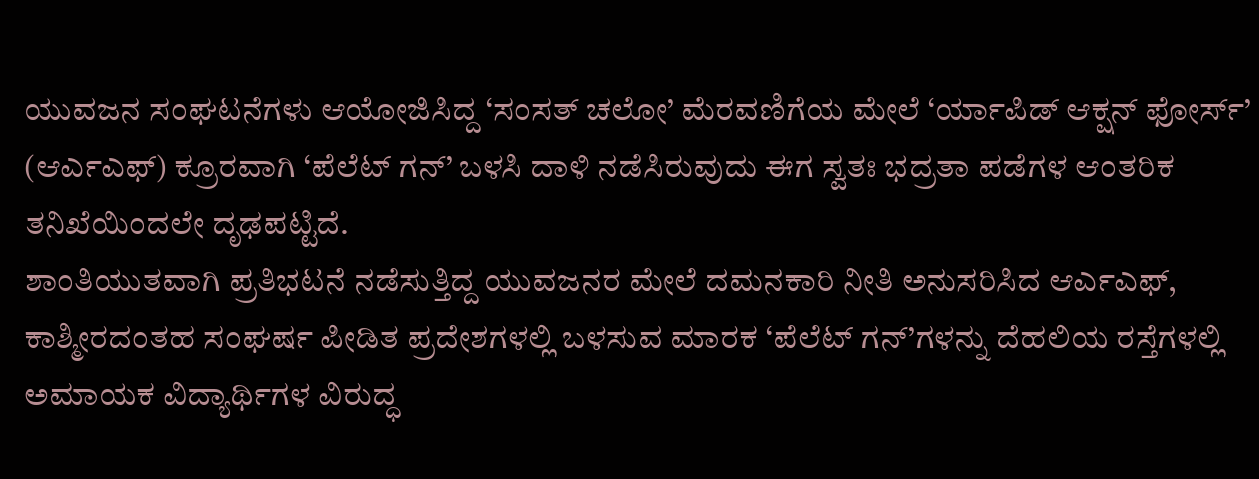ಯುವಜನ ಸಂಘಟನೆಗಳು ಆಯೋಜಿಸಿದ್ದ ‘ಸಂಸತ್ ಚಲೋ’ ಮೆರವಣಿಗೆಯ ಮೇಲೆ ‘ರ್ಯಾಪಿಡ್ ಆಕ್ಷನ್ ಫೋರ್ಸ್’ (ಆರ್ಎಎಫ್) ಕ್ರೂರವಾಗಿ ‘ಪೆಲೆಟ್ ಗನ್’ ಬಳಸಿ ದಾಳಿ ನಡೆಸಿರುವುದು ಈಗ ಸ್ವತಃ ಭದ್ರತಾ ಪಡೆಗಳ ಆಂತರಿಕ ತನಿಖೆಯಿಂದಲೇ ದೃಢಪಟ್ಟಿದೆ.
ಶಾಂತಿಯುತವಾಗಿ ಪ್ರತಿಭಟನೆ ನಡೆಸುತ್ತಿದ್ದ ಯುವಜನರ ಮೇಲೆ ದಮನಕಾರಿ ನೀತಿ ಅನುಸರಿಸಿದ ಆರ್ಎಎಫ್, ಕಾಶ್ಮೀರದಂತಹ ಸಂಘರ್ಷ ಪೀಡಿತ ಪ್ರದೇಶಗಳಲ್ಲಿ ಬಳಸುವ ಮಾರಕ ‘ಪೆಲೆಟ್ ಗನ್’ಗಳನ್ನು ದೆಹಲಿಯ ರಸ್ತೆಗಳಲ್ಲಿ ಅಮಾಯಕ ವಿದ್ಯಾರ್ಥಿಗಳ ವಿರುದ್ಧ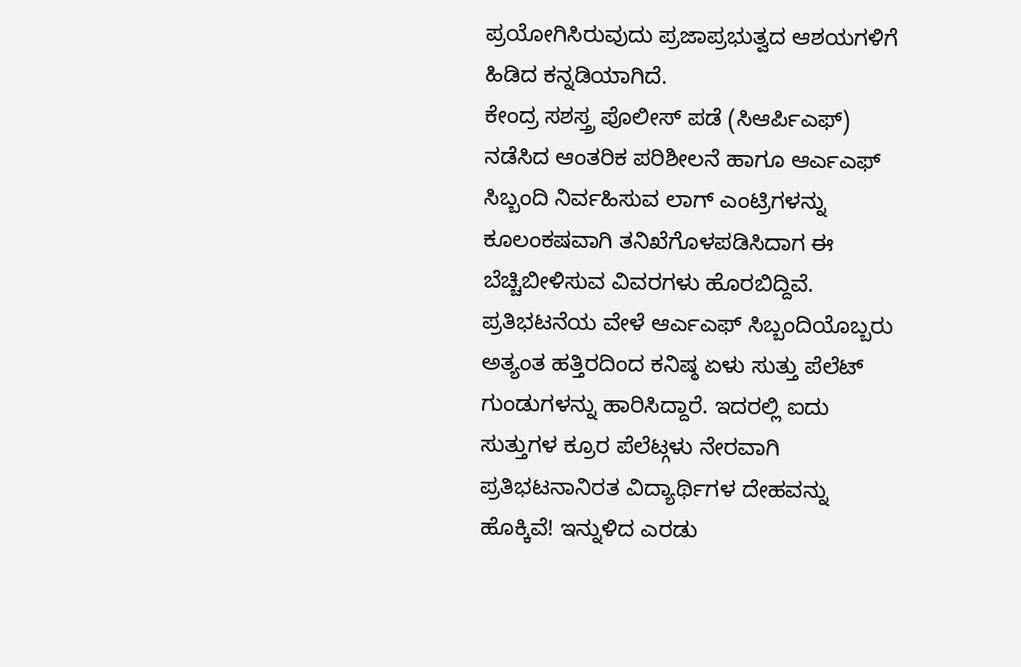ಪ್ರಯೋಗಿಸಿರುವುದು ಪ್ರಜಾಪ್ರಭುತ್ವದ ಆಶಯಗಳಿಗೆ ಹಿಡಿದ ಕನ್ನಡಿಯಾಗಿದೆ.
ಕೇಂದ್ರ ಸಶಸ್ತ್ರ ಪೊಲೀಸ್ ಪಡೆ (ಸಿಆರ್ಪಿಎಫ್) ನಡೆಸಿದ ಆಂತರಿಕ ಪರಿಶೀಲನೆ ಹಾಗೂ ಆರ್ಎಎಫ್ ಸಿಬ್ಬಂದಿ ನಿರ್ವಹಿಸುವ ಲಾಗ್ ಎಂಟ್ರಿಗಳನ್ನು ಕೂಲಂಕಷವಾಗಿ ತನಿಖೆಗೊಳಪಡಿಸಿದಾಗ ಈ ಬೆಚ್ಚಿಬೀಳಿಸುವ ವಿವರಗಳು ಹೊರಬಿದ್ದಿವೆ.
ಪ್ರತಿಭಟನೆಯ ವೇಳೆ ಆರ್ಎಎಫ್ ಸಿಬ್ಬಂದಿಯೊಬ್ಬರು ಅತ್ಯಂತ ಹತ್ತಿರದಿಂದ ಕನಿಷ್ಠ ಏಳು ಸುತ್ತು ಪೆಲೆಟ್ ಗುಂಡುಗಳನ್ನು ಹಾರಿಸಿದ್ದಾರೆ. ಇದರಲ್ಲಿ ಐದು ಸುತ್ತುಗಳ ಕ್ರೂರ ಪೆಲೆಟ್ಗಳು ನೇರವಾಗಿ ಪ್ರತಿಭಟನಾನಿರತ ವಿದ್ಯಾರ್ಥಿಗಳ ದೇಹವನ್ನು ಹೊಕ್ಕಿವೆ! ಇನ್ನುಳಿದ ಎರಡು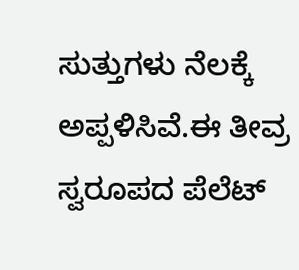ಸುತ್ತುಗಳು ನೆಲಕ್ಕೆ ಅಪ್ಪಳಿಸಿವೆ.ಈ ತೀವ್ರ ಸ್ವರೂಪದ ಪೆಲೆಟ್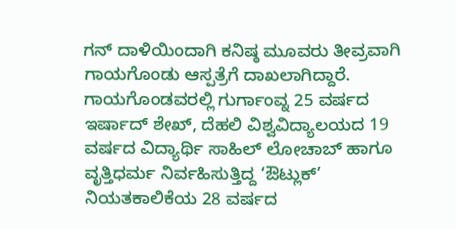ಗನ್ ದಾಳಿಯಿಂದಾಗಿ ಕನಿಷ್ಠ ಮೂವರು ತೀವ್ರವಾಗಿ ಗಾಯಗೊಂಡು ಆಸ್ಪತ್ರೆಗೆ ದಾಖಲಾಗಿದ್ದಾರೆ.
ಗಾಯಗೊಂಡವರಲ್ಲಿ ಗುರ್ಗಾಂವ್ನ 25 ವರ್ಷದ ಇರ್ಷಾದ್ ಶೇಖ್, ದೆಹಲಿ ವಿಶ್ವವಿದ್ಯಾಲಯದ 19 ವರ್ಷದ ವಿದ್ಯಾರ್ಥಿ ಸಾಹಿಲ್ ಲೋಚಾಬ್ ಹಾಗೂ ವೃತ್ತಿಧರ್ಮ ನಿರ್ವಹಿಸುತ್ತಿದ್ದ ‘ಔಟ್ಲುಕ್’ ನಿಯತಕಾಲಿಕೆಯ 28 ವರ್ಷದ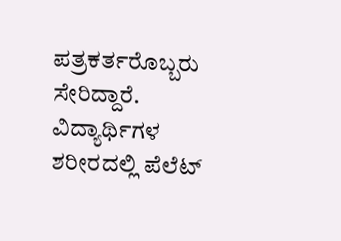ಪತ್ರಕರ್ತರೊಬ್ಬರು ಸೇರಿದ್ದಾರೆ. ವಿದ್ಯಾರ್ಥಿಗಳ ಶರೀರದಲ್ಲಿ ಪೆಲೆಟ್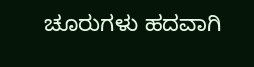ಚೂರುಗಳು ಹದವಾಗಿ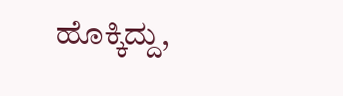ಹೊಕ್ಕಿದ್ದು,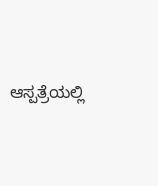ಆಸ್ಪತ್ರೆಯಲ್ಲಿ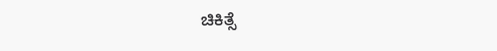ಚಿಕಿತ್ಸೆ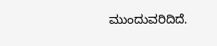ಮುಂದುವರಿದಿದೆ.